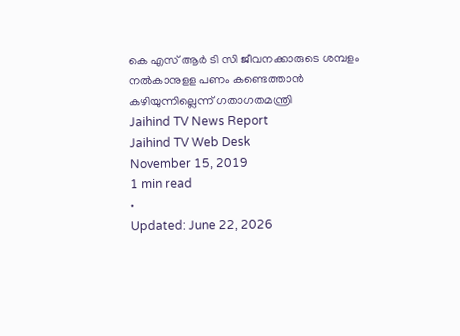കെ എസ് ആർ ടി സി ജീവനക്കാരുടെ ശമ്പളം നൽകാനുളള പണം കണ്ടെത്താൻ കഴിയുന്നില്ലെന്ന് ഗതാഗതമന്ത്രി
Jaihind TV News Report
Jaihind TV Web Desk
November 15, 2019
1 min read
•
Updated: June 22, 2026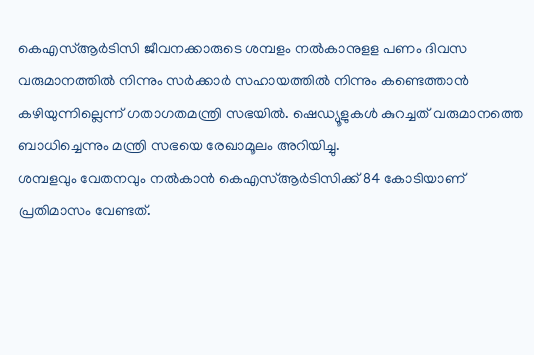കെഎസ്ആർടിസി ജീവനക്കാരുടെ ശമ്പളം നൽകാനുളള പണം ദിവസ വരുമാനത്തിൽ നിന്നും സർക്കാർ സഹായത്തിൽ നിന്നും കണ്ടെത്താൻ കഴിയുന്നില്ലെന്ന് ഗതാഗതമന്ത്രി സഭയിൽ. ഷെഡ്യൂളുകൾ കുറച്ചത് വരുമാനത്തെ ബാധിച്ചെന്നും മന്ത്രി സഭയെ രേഖാമൂലം അറിയിച്ചു.
ശമ്പളവും വേതനവും നൽകാൻ കെഎസ്ആർടിസിക്ക് 84 കോടിയാണ് പ്രതിമാസം വേണ്ടത്.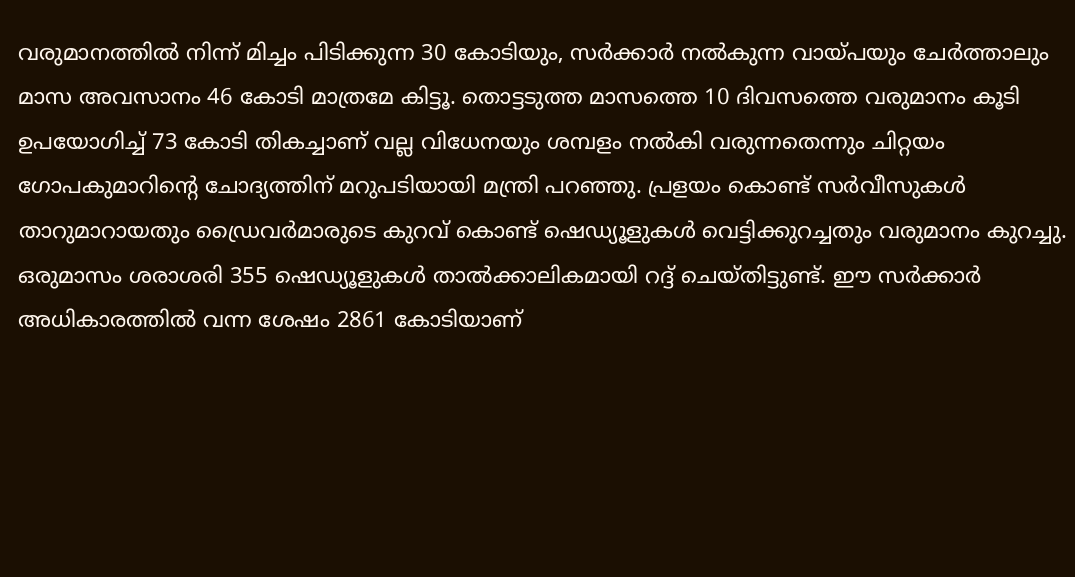വരുമാനത്തിൽ നിന്ന് മിച്ചം പിടിക്കുന്ന 30 കോടിയും, സർക്കാർ നൽകുന്ന വായ്പയും ചേർത്താലും മാസ അവസാനം 46 കോടി മാത്രമേ കിട്ടൂ. തൊട്ടടുത്ത മാസത്തെ 10 ദിവസത്തെ വരുമാനം കൂടി ഉപയോഗിച്ച് 73 കോടി തികച്ചാണ് വല്ല വിധേനയും ശമ്പളം നൽകി വരുന്നതെന്നും ചിറ്റയം ഗോപകുമാറിന്റെ ചോദ്യത്തിന് മറുപടിയായി മന്ത്രി പറഞ്ഞു. പ്രളയം കൊണ്ട് സർവീസുകൾ താറുമാറായതും ഡ്രൈവർമാരുടെ കുറവ് കൊണ്ട് ഷെഡ്യൂളുകൾ വെട്ടിക്കുറച്ചതും വരുമാനം കുറച്ചു.
ഒരുമാസം ശരാശരി 355 ഷെഡ്യൂളുകൾ താൽക്കാലികമായി റദ്ദ് ചെയ്തിട്ടുണ്ട്. ഈ സർക്കാർ അധികാരത്തിൽ വന്ന ശേഷം 2861 കോടിയാണ്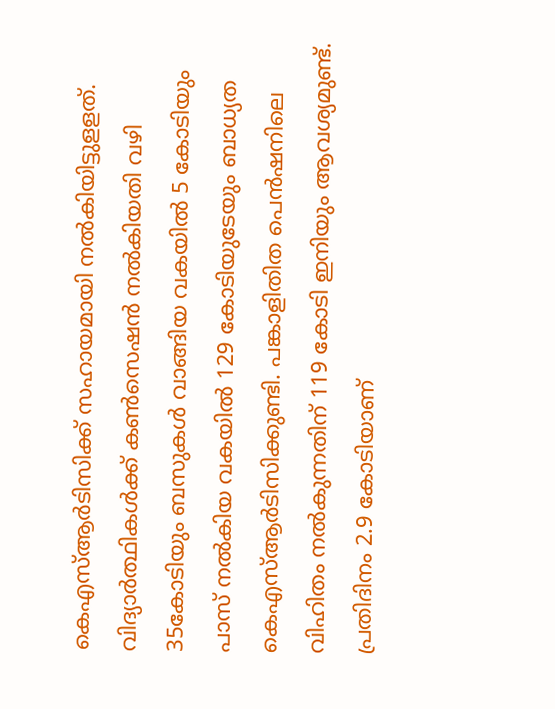കെഎസ്ആർടിസിക്ക് സഹായമായി നൽകിയിട്ടുളളത്. വിദ്യാർത്ഥികൾക്ക് കൺസെഷൻ നൽകിയതി വഴി 35കോടിയും ബസുകൾ വാങ്ങിയ വകയിൽ 5 കോടിയും പാസ് നൽകിയ വകയിൽ 129 കോടിയുടേയും ബാധ്യത കെഎസ്ആർടിസിക്കുണ്ടി. പങ്കാളിതിത പെൻഷനിലെ വിഹിതം നൽകുന്നതിന് 119 കോടി ഇനിയും ആവശ്യമുണ്ട്. പ്രതിദിനം 2.9 കോടിയാണ്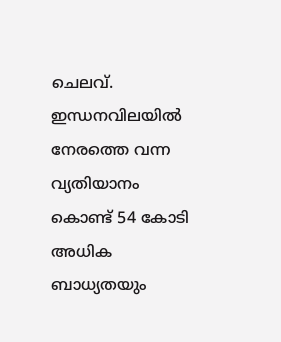ചെലവ്. ഇന്ധനവിലയിൽ നേരത്തെ വന്ന വ്യതിയാനം കൊണ്ട് 54 കോടി അധിക ബാധ്യതയും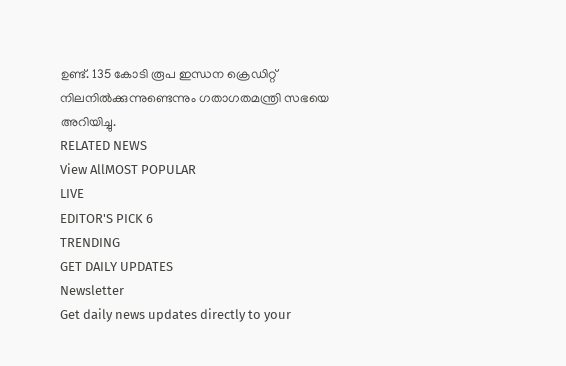ഉണ്ട്. 135 കോടി രൂപ ഇന്ധന ക്രെഡിറ്റ് നിലനിൽക്കുന്നുണ്ടെന്നും ഗതാഗതമന്ത്രി സഭയെ അറിയിച്ചു.
RELATED NEWS
View AllMOST POPULAR
LIVE
EDITOR'S PICK 6
TRENDING
GET DAILY UPDATES
Newsletter
Get daily news updates directly to your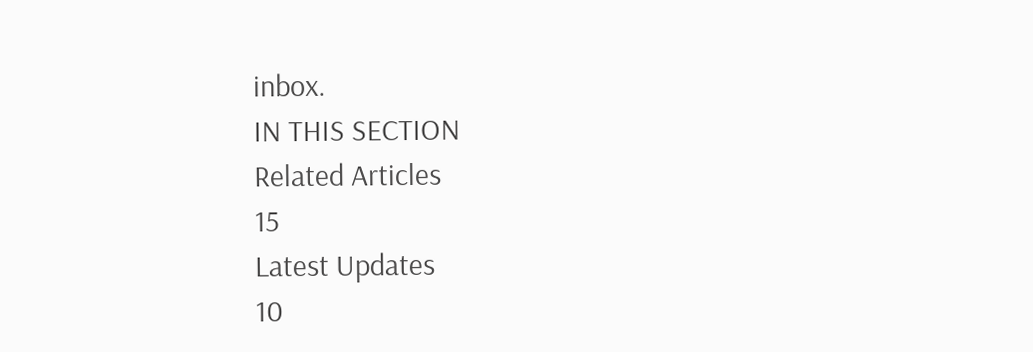inbox.
IN THIS SECTION
Related Articles
15
Latest Updates
10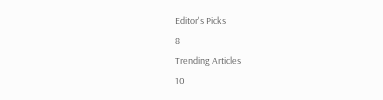Editor's Picks
8
Trending Articles
10